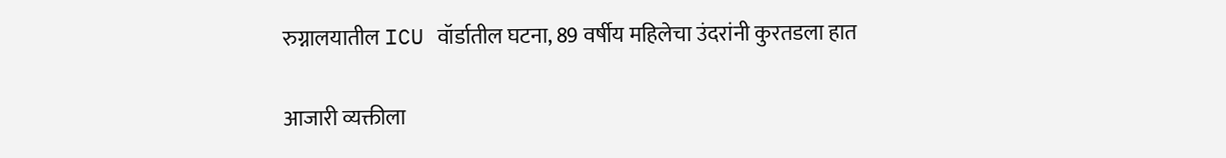रुग्नालयातील ICU वॉर्डातील घटना, 89 वर्षीय महिलेचा उंदरांनी कुरतडला हात

आजारी व्यक्तीला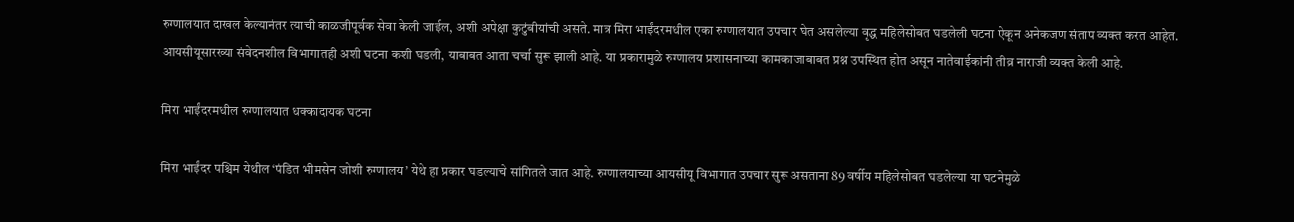रुग्णालयात दाखल केल्यानंतर त्याची काळजीपूर्वक सेवा केली जाईल, अशी अपेक्षा कुटुंबीयांची असते. मात्र मिरा भाईंदरमधील एका रुग्णालयात उपचार घेत असलेल्या वृद्ध महिलेसोबत घडलेली घटना ऐकून अनेकजण संताप व्यक्त करत आहेत. आयसीयूसारख्या संवेदनशील विभागातही अशी घटना कशी घडली, याबाबत आता चर्चा सुरू झाली आहे. या प्रकारामुळे रुग्णालय प्रशासनाच्या कामकाजाबाबत प्रश्न उपस्थित होत असून नातेवाईकांनी तीव्र नाराजी व्यक्त केली आहे.

मिरा भाईंदरमधील रुग्णालयात धक्कादायक घटना

मिरा भाईंदर पश्चिम येथील ‘पंडित भीमसेन जोशी रुग्णालय’ येथे हा प्रकार घडल्याचे सांगितले जात आहे. रुग्णालयाच्या आयसीयू विभागात उपचार सुरू असताना 89 वर्षीय महिलेसोबत घडलेल्या या घटनेमुळे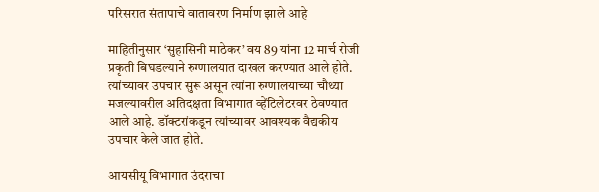परिसरात संतापाचे वातावरण निर्माण झाले आहे

माहितीनुसार ‘सुहासिनी माठेकर’ वय 89 यांना 12 मार्च रोजी प्रकृती बिघडल्याने रुग्णालयात दाखल करण्यात आले होते. त्यांच्यावर उपचार सुरू असून त्यांना रुग्णालयाच्या चौथ्या मजल्यावरील अतिदक्षता विभागात व्हेंटिलेटरवर ठेवण्यात आले आहे. डॉक्टरांकडून त्यांच्यावर आवश्यक वैद्यकीय उपचार केले जात होते.

आयसीयू विभागात उंदराचा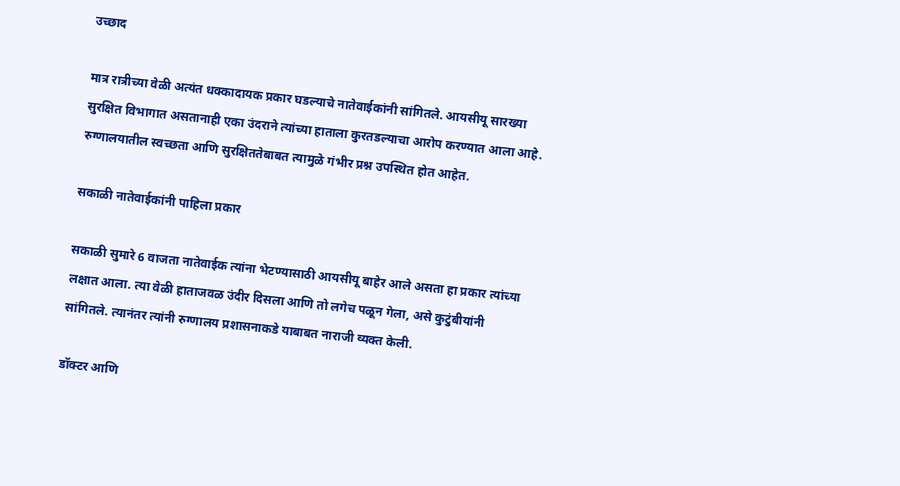उच्छाद

मात्र रात्रीच्या वेळी अत्यंत धक्कादायक प्रकार घडल्याचे नातेवाईकांनी सांगितले. आयसीयू सारख्या सुरक्षित विभागात असतानाही एका उंदराने त्यांच्या हाताला कुरतडल्याचा आरोप करण्यात आला आहे. रुग्णालयातील स्वच्छता आणि सुरक्षिततेबाबत त्यामुळे गंभीर प्रश्न उपस्थित होत आहेत.

सकाळी नातेवाईकांनी पाहिला प्रकार

सकाळी सुमारे 6 वाजता नातेवाईक त्यांना भेटण्यासाठी आयसीयू बाहेर आले असता हा प्रकार त्यांच्या लक्षात आला. त्या वेळी हाताजवळ उंदीर दिसला आणि तो लगेच पळून गेला, असे कुटुंबीयांनी सांगितले. त्यानंतर त्यांनी रुग्णालय प्रशासनाकडे याबाबत नाराजी व्यक्त केली.

डॉक्टर आणि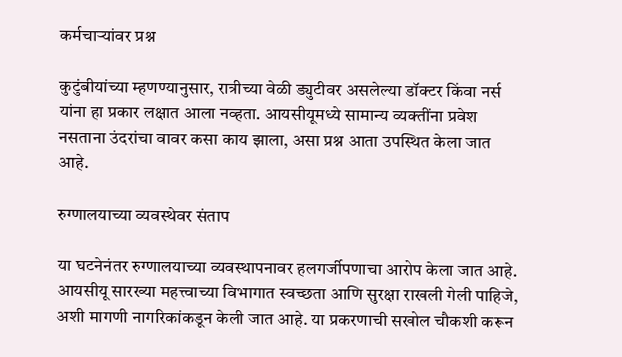कर्मचाऱ्यांवर प्रश्न

कुटुंबीयांच्या म्हणण्यानुसार, रात्रीच्या वेळी ड्युटीवर असलेल्या डॉक्टर किंवा नर्स यांना हा प्रकार लक्षात आला नव्हता. आयसीयूमध्ये सामान्य व्यक्तींना प्रवेश नसताना उंदरांचा वावर कसा काय झाला, असा प्रश्न आता उपस्थित केला जात आहे.

रुग्णालयाच्या व्यवस्थेवर संताप

या घटनेनंतर रुग्णालयाच्या व्यवस्थापनावर हलगर्जीपणाचा आरोप केला जात आहे. आयसीयू सारख्या महत्त्वाच्या विभागात स्वच्छता आणि सुरक्षा राखली गेली पाहिजे, अशी मागणी नागरिकांकडून केली जात आहे. या प्रकरणाची सखोल चौकशी करून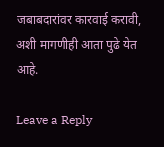जबाबदारांवर कारवाई करावी, अशी मागणीही आता पुढे येत आहे.

Leave a Reply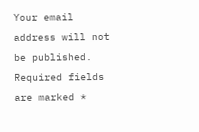Your email address will not be published. Required fields are marked *